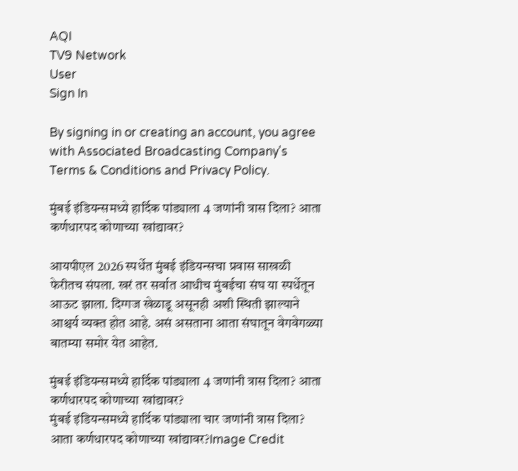AQI
TV9 Network
User
Sign In

By signing in or creating an account, you agree with Associated Broadcasting Company's Terms & Conditions and Privacy Policy.

मुंबई इंडियन्समध्ये हार्दिक पांड्याला 4 जणांनी त्रास दिला? आता कर्णधारपद कोणाच्या खांद्यावर?

आयपीएल 2026 स्पर्धेत मुंबई इंडियन्सचा प्रवास साखळी फेरीतच संपला. खरं तर सर्वात आधीच मुंबईचा संघ या स्पर्धेतून आऊट झाला. दिग्गज खेळाडू असूनही अशी स्थिती झाल्याने आश्चर्य व्यक्त होत आहे. असं असताना आता संघातून वेगवेगळ्या बातम्या समोर येत आहेत.

मुंबई इंडियन्समध्ये हार्दिक पांड्याला 4 जणांनी त्रास दिला? आता कर्णधारपद कोणाच्या खांद्यावर?
मुंबई इंडियन्समध्ये हार्दिक पांड्याला चार जणांनी त्रास दिला? आता कर्णधारपद कोणाच्या खांद्यावर?Image Credit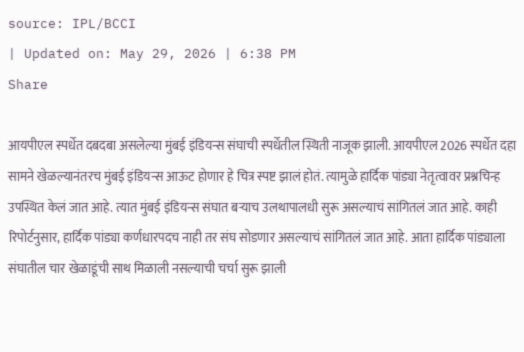source: IPL/BCCI
| Updated on: May 29, 2026 | 6:38 PM
Share

आयपीएल स्पर्धेत दबदबा असलेल्या मुंबई इंडियन्स संघाची स्पर्धेतील स्थिती नाजूक झाली. आयपीएल 2026 स्पर्धेत दहा सामने खेळल्यानंतरच मुंबई इंडियन्स आऊट होणार हे चित्र स्पष्ट झालं होतं. त्यामुळे हार्दिक पांड्या नेतृत्वावर प्रश्नचिन्ह उपस्थित केलं जात आहे. त्यात मुंबई इंडियन्स संघात बऱ्याच उलथापालधी सुरू असल्याचं सांगितलं जात आहे. काही रिपोर्टनुसार, हार्दिक पांड्या कर्णधारपदच नाही तर संघ सोडणार असल्याचं सांगितलं जात आहे. आता हार्दिक पांड्याला संघातील चार खेळाडूंची साथ मिळाली नसल्याची चर्चा सुरू झाली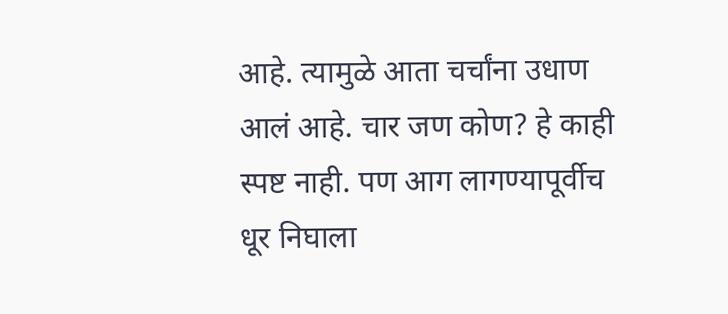आहे. त्यामुळे आता चर्चांना उधाण आलं आहे. चार जण कोण? हे काही स्पष्ट नाही. पण आग लागण्यापूर्वीच धूर निघाला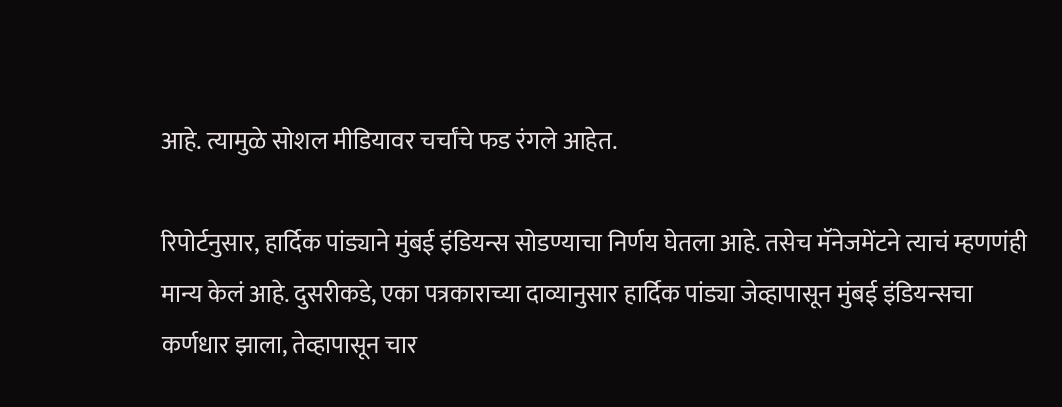आहे. त्यामुळे सोशल मीडियावर चर्चांचे फड रंगले आहेत.

रिपोर्टनुसार, हार्दिक पांड्याने मुंबई इंडियन्स सोडण्याचा निर्णय घेतला आहे. तसेच मॅनेजमेंटने त्याचं म्हणणंही मान्य केलं आहे. दुसरीकडे, एका पत्रकाराच्या दाव्यानुसार हार्दिक पांड्या जेव्हापासून मुंबई इंडियन्सचा कर्णधार झाला, तेव्हापासून चार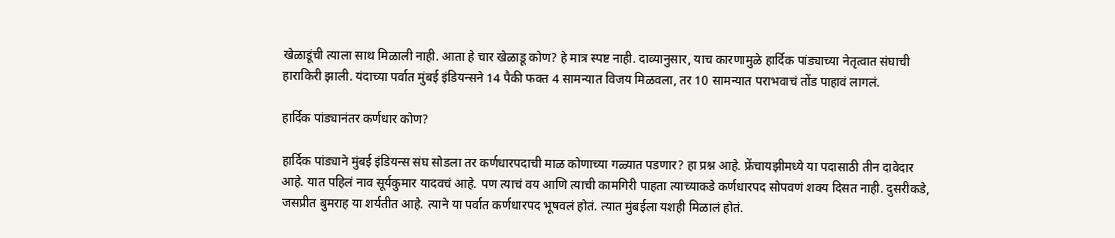खेळाडूंची त्याला साथ मिळाली नाही. आता हे चार खेळाडू कोण? हे मात्र स्पष्ट नाही. दाव्यानुसार, याच कारणामुळे हार्दिक पांड्याच्या नेतृत्वात संघाची हाराकिरी झाली. यंदाच्या पर्वात मुंबई इंडियन्सने 14 पैकी फक्त 4 सामन्यात विजय मिळवला, तर 10 सामन्यात पराभवाचं तोंड पाहावं लागलं.

हार्दिक पांड्यानंतर कर्णधार कोण?

हार्दिक पांड्याने मुंबई इंडियन्स संघ सोडला तर कर्णधारपदाची माळ कोणाच्या गळ्यात पडणार? हा प्रश्न आहे. फ्रेंचायझीमध्ये या पदासाठी तीन दावेदार आहे. यात पहिलं नाव सूर्यकुमार यादवचं आहे. पण त्याचं वय आणि त्याची कामगिरी पाहता त्याच्याकडे कर्णधारपद सोपवणं शक्य दिसत नाही. दुसरीकडे, जसप्रीत बुमराह या शर्यतीत आहे. त्याने या पर्वात कर्णधारपद भूषवलं होतं. त्यात मुंबईला यशही मिळालं होतं.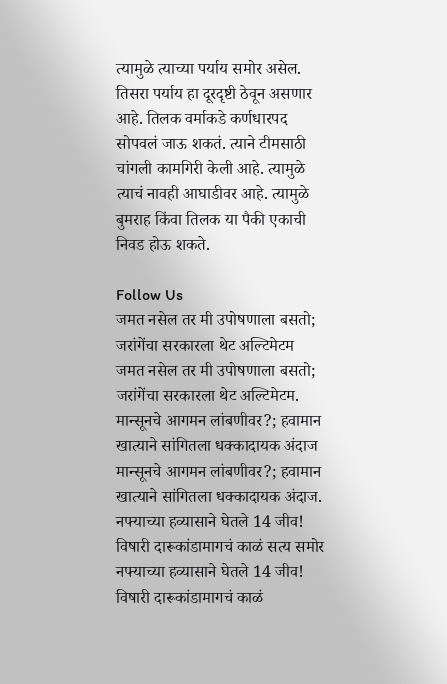त्यामुळे त्याच्या पर्याय समोर असेल. तिसरा पर्याय हा दूरदृष्टी ठेवून असणार आहे. तिलक वर्माकडे कर्णधारपद सोपवलं जाऊ शकतं. त्याने टीमसाठी चांगली कामगिरी केली आहे. त्यामुळे त्याचं नावही आघाडीवर आहे. त्यामुळे बुमराह किंवा तिलक या पैकी एकाची निवड होऊ शकते.

Follow Us
जमत नसेल तर मी उपोषणाला बसतो; जरांगेंचा सरकारला थेट अल्टिमेटम
जमत नसेल तर मी उपोषणाला बसतो; जरांगेंचा सरकारला थेट अल्टिमेटम.
मान्सूनचे आगमन लांबणीवर?; हवामान खात्याने सांगितला धक्कादायक अंदाज
मान्सूनचे आगमन लांबणीवर?; हवामान खात्याने सांगितला धक्कादायक अंदाज.
नफ्याच्या हव्यासाने घेतले 14 जीव! विषारी दारूकांडामागचं काळं सत्य समोर
नफ्याच्या हव्यासाने घेतले 14 जीव! विषारी दारूकांडामागचं काळं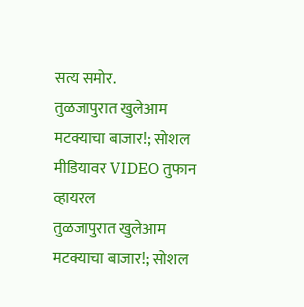सत्य समोर.
तुळजापुरात खुलेआम मटक्याचा बाजार!; सोशल मीडियावर VIDEO तुफान व्हायरल
तुळजापुरात खुलेआम मटक्याचा बाजार!; सोशल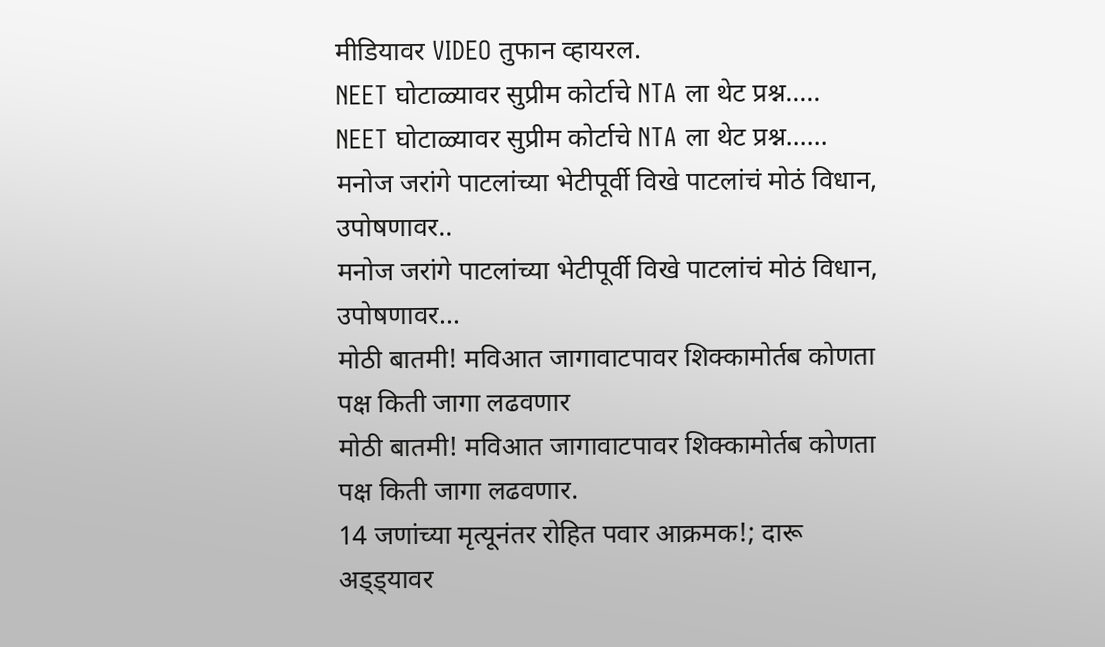मीडियावर VIDEO तुफान व्हायरल.
NEET घोटाळ्यावर सुप्रीम कोर्टाचे NTA ला थेट प्रश्न.....
NEET घोटाळ्यावर सुप्रीम कोर्टाचे NTA ला थेट प्रश्न......
मनोज जरांगे पाटलांच्या भेटीपूर्वी विखे पाटलांचं मोठं विधान, उपोषणावर..
मनोज जरांगे पाटलांच्या भेटीपूर्वी विखे पाटलांचं मोठं विधान, उपोषणावर...
मोठी बातमी! मविआत जागावाटपावर शिक्कामोर्तब कोणता पक्ष किती जागा लढवणार
मोठी बातमी! मविआत जागावाटपावर शिक्कामोर्तब कोणता पक्ष किती जागा लढवणार.
14 जणांच्या मृत्यूनंतर रोहित पवार आक्रमक!; दारू अड्ड्यावर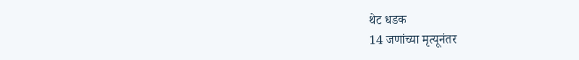थेट धडक
14 जणांच्या मृत्यूनंतर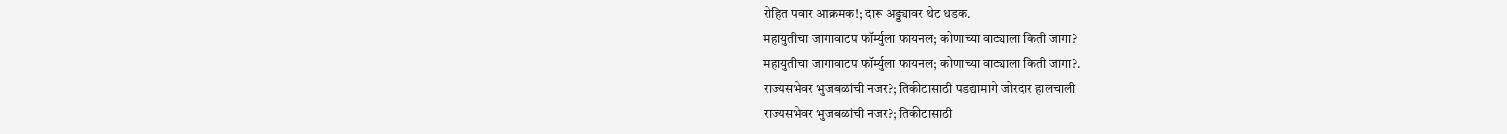रोहित पवार आक्रमक!; दारू अड्ड्यावर थेट धडक.
महायुतीचा जागावाटप फॉर्म्युला फायनल; कोणाच्या वाट्याला किती जागा?
महायुतीचा जागावाटप फॉर्म्युला फायनल; कोणाच्या वाट्याला किती जागा?.
राज्यसभेवर भुजबळांची नजर?; तिकीटासाठी पडद्यामागे जोरदार हालचाली
राज्यसभेवर भुजबळांची नजर?; तिकीटासाठी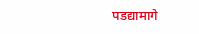पडद्यामागे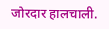जोरदार हालचाली.